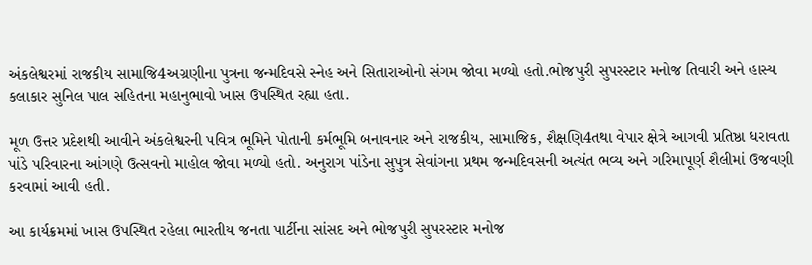અંકલેશ્વરમાં રાજકીય સામાજિ4અગ્રણીના પુત્રના જન્મદિવસે સ્નેહ અને સિતારાઓનો સંગમ જોવા મળ્યો હતો.ભોજપુરી સુપરસ્ટાર મનોજ તિવારી અને હાસ્ય કલાકાર સુનિલ પાલ સહિતના મહાનુભાવો ખાસ ઉપસ્થિત રહ્યા હતા.

મૂળ ઉત્તર પ્રદેશથી આવીને અંકલેશ્વરની પવિત્ર ભૂમિને પોતાની કર્મભૂમિ બનાવનાર અને રાજકીય, સામાજિક, શૈક્ષણિ4તથા વેપાર ક્ષેત્રે આગવી પ્રતિષ્ઠા ધરાવતા પાંડે પરિવારના આંગણે ઉત્સવનો માહોલ જોવા મળ્યો હતો. અનુરાગ પાંડેના સુપુત્ર સેવાંગના પ્રથમ જન્મદિવસની અત્યંત ભવ્ય અને ગરિમાપૂર્ણ શૈલીમાં ઉજવણી કરવામાં આવી હતી.

આ કાર્યક્રમમાં ખાસ ઉપસ્થિત રહેલા ભારતીય જનતા પાર્ટીના સાંસદ અને ભોજપુરી સુપરસ્ટાર મનોજ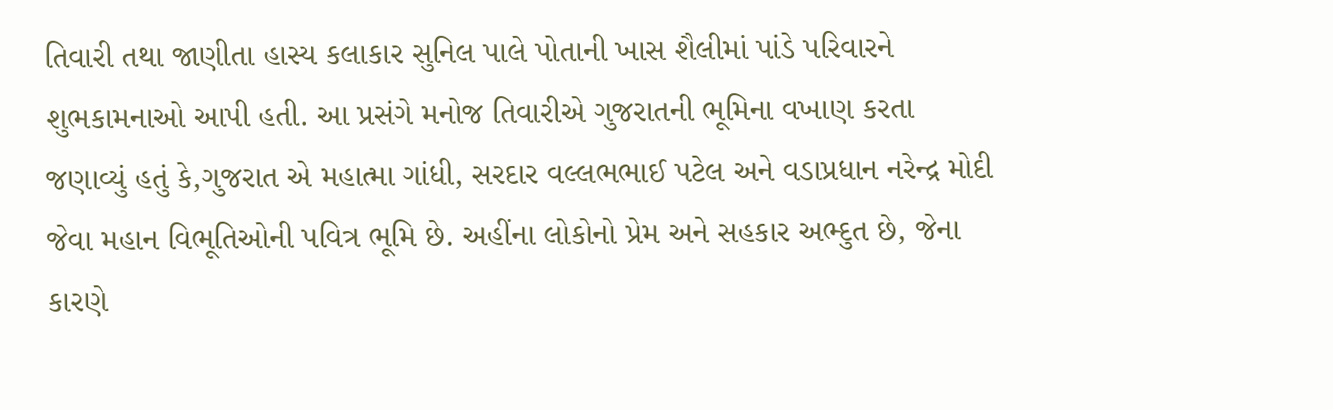તિવારી તથા જાણીતા હાસ્ય કલાકાર સુનિલ પાલે પોતાની ખાસ શૈલીમાં પાંડે પરિવારને શુભકામનાઓ આપી હતી. આ પ્રસંગે મનોજ તિવારીએ ગુજરાતની ભૂમિના વખાણ કરતા જણાવ્યું હતું કે,ગુજરાત એ મહાત્મા ગાંધી, સરદાર વલ્લભભાઈ પટેલ અને વડાપ્રધાન નરેન્દ્ર મોદી જેવા મહાન વિભૂતિઓની પવિત્ર ભૂમિ છે. અહીંના લોકોનો પ્રેમ અને સહકાર અભ્દુત છે, જેના કારણે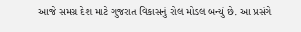આજે સમગ્ર દેશ માટે ગુજરાત વિકાસનું રોલ મોડલ બન્યું છે. આ પ્રસંગે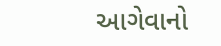આગેવાનો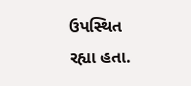ઉપસ્થિત રહ્યા હતા.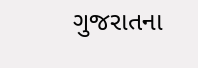ગુજરાતના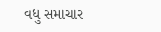વધુ સમાચાર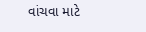વાંચવા માટે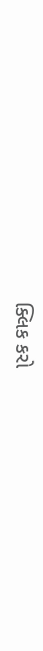ક્લિક કરો